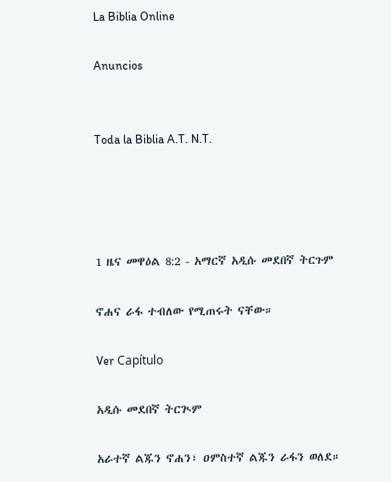La Biblia Online

Anuncios


Toda la Biblia A.T. N.T.




1 ዜና መዋዕል 8:2 - አማርኛ አዲሱ መደበኛ ትርጉም

ኖሐና ራፋ ተብለው የሚጠሩት ናቸው።

Ver Capítulo

አዲሱ መደበኛ ትርጒም

አራተኛ ልጁን ኖሐን፣ ዐምስተኛ ልጁን ራፋን ወለደ።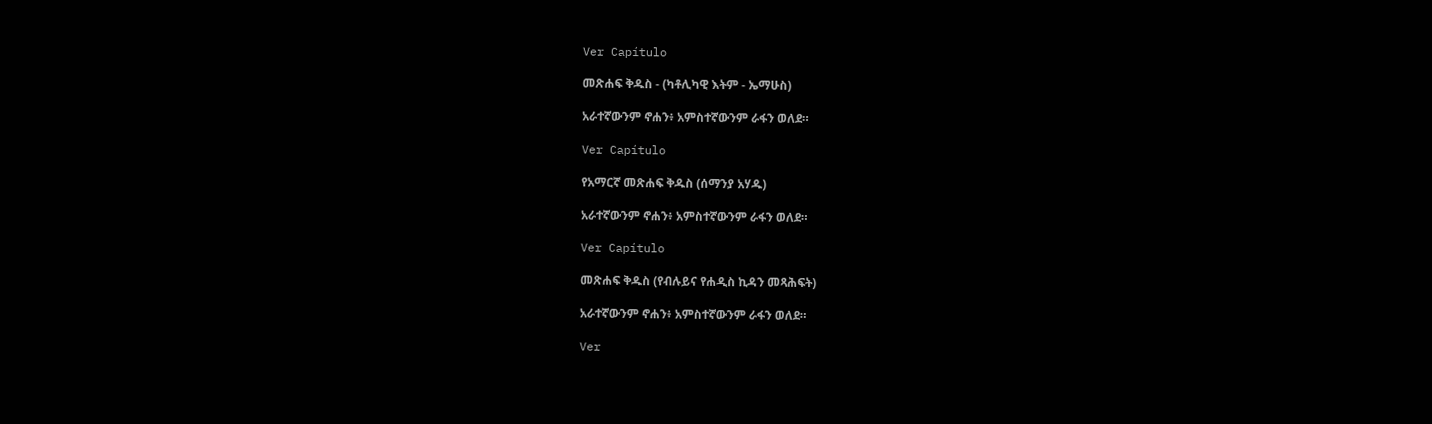Ver Capítulo

መጽሐፍ ቅዱስ - (ካቶሊካዊ እትም - ኤማሁስ)

አራተኛውንም ኖሐን፥ አምስተኛውንም ራፋን ወለደ።

Ver Capítulo

የአማርኛ መጽሐፍ ቅዱስ (ሰማንያ አሃዱ)

አራተኛውንም ኖሐን፥ አምስተኛውንም ራፋን ወለደ።

Ver Capítulo

መጽሐፍ ቅዱስ (የብሉይና የሐዲስ ኪዳን መጻሕፍት)

አራተኛውንም ኖሐን፥ አምስተኛውንም ራፋን ወለደ።

Ver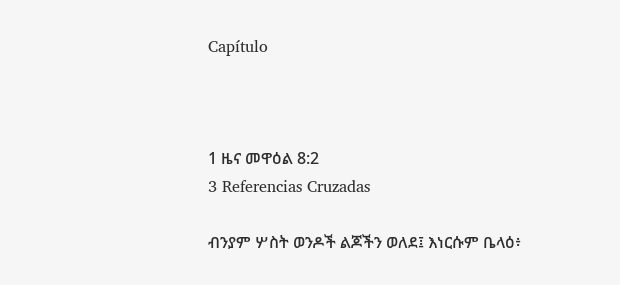Capítulo



1 ዜና መዋዕል 8:2
3 Referencias Cruzadas

ብንያም ሦስት ወንዶች ልጆችን ወለደ፤ እነርሱም ቤላዕ፥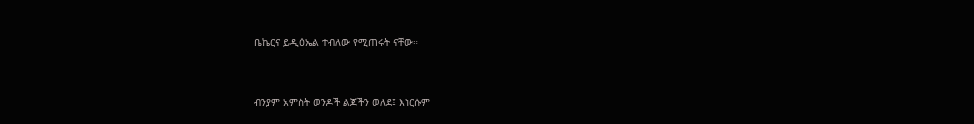ቤኬርና ይዲዕኤል ተብለው የሚጠሩት ናቸው።


ብንያም አምስት ወንዶች ልጆችን ወለደ፤ እነርሱም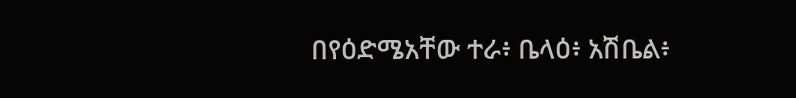በየዕድሜአቸው ተራ፥ ቤላዕ፥ አሽቤል፥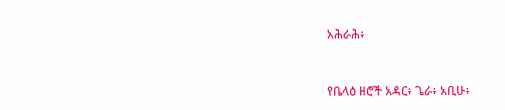አሕራሕ፥


የቤላዕ ዘሮች አዳር፥ ጌራ፥ አቢሁ፥